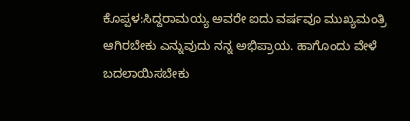ಕೊಪ್ಪಳ:ಸಿದ್ದರಾಮಯ್ಯ ಅವರೇ ಐದು ವರ್ಷವೂ ಮುಖ್ಯಮಂತ್ರಿ ಆಗಿರಬೇಕು ಎನ್ನುವುದು ನನ್ನ ಅಭಿಪ್ರಾಯ. ಹಾಗೊಂದು ವೇಳೆ ಬದಲಾಯಿಸಬೇಕು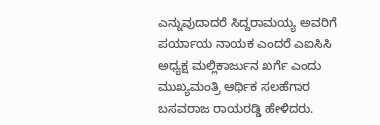ಎನ್ನುವುದಾದರೆ ಸಿದ್ದರಾಮಯ್ಯ ಅವರಿಗೆ ಪರ್ಯಾಯ ನಾಯಕ ಎಂದರೆ ಎಐಸಿಸಿ ಅಧ್ಯಕ್ಷ ಮಲ್ಲಿಕಾರ್ಜುನ ಖರ್ಗೆ ಎಂದು ಮುಖ್ಯಮಂತ್ರಿ ಆರ್ಥಿಕ ಸಲಹೆಗಾರ ಬಸವರಾಜ ರಾಯರಡ್ಡಿ ಹೇಳಿದರು.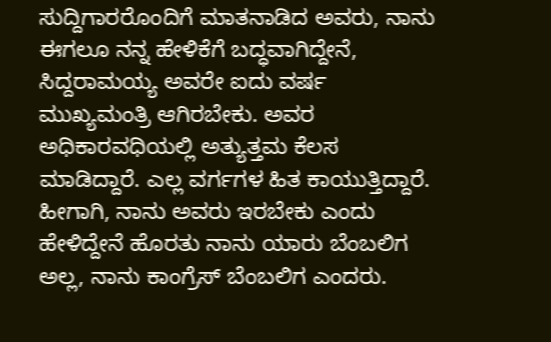ಸುದ್ದಿಗಾರರೊಂದಿಗೆ ಮಾತನಾಡಿದ ಅವರು, ನಾನು ಈಗಲೂ ನನ್ನ ಹೇಳಿಕೆಗೆ ಬದ್ಧವಾಗಿದ್ದೇನೆ, ಸಿದ್ದರಾಮಯ್ಯ ಅವರೇ ಐದು ವರ್ಷ ಮುಖ್ಯಮಂತ್ರಿ ಆಗಿರಬೇಕು. ಅವರ ಅಧಿಕಾರವಧಿಯಲ್ಲಿ ಅತ್ಯುತ್ತಮ ಕೆಲಸ ಮಾಡಿದ್ದಾರೆ. ಎಲ್ಲ ವರ್ಗಗಳ ಹಿತ ಕಾಯುತ್ತಿದ್ದಾರೆ. ಹೀಗಾಗಿ, ನಾನು ಅವರು ಇರಬೇಕು ಎಂದು ಹೇಳಿದ್ದೇನೆ ಹೊರತು ನಾನು ಯಾರು ಬೆಂಬಲಿಗ ಅಲ್ಲ, ನಾನು ಕಾಂಗ್ರೆಸ್ ಬೆಂಬಲಿಗ ಎಂದರು.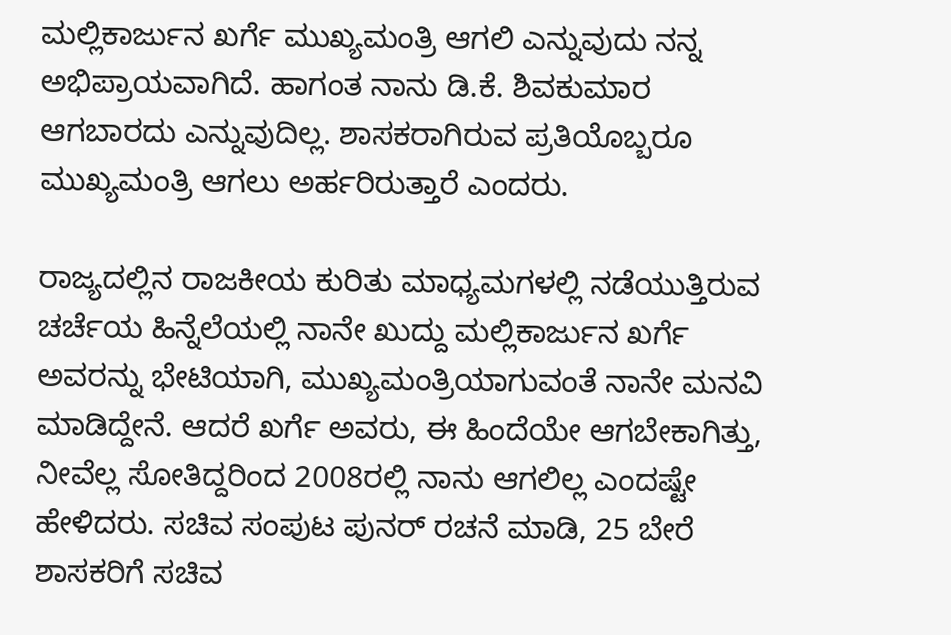ಮಲ್ಲಿಕಾರ್ಜುನ ಖರ್ಗೆ ಮುಖ್ಯಮಂತ್ರಿ ಆಗಲಿ ಎನ್ನುವುದು ನನ್ನ ಅಭಿಪ್ರಾಯವಾಗಿದೆ. ಹಾಗಂತ ನಾನು ಡಿ.ಕೆ. ಶಿವಕುಮಾರ ಆಗಬಾರದು ಎನ್ನುವುದಿಲ್ಲ. ಶಾಸಕರಾಗಿರುವ ಪ್ರತಿಯೊಬ್ಬರೂ ಮುಖ್ಯಮಂತ್ರಿ ಆಗಲು ಅರ್ಹರಿರುತ್ತಾರೆ ಎಂದರು.

ರಾಜ್ಯದಲ್ಲಿನ ರಾಜಕೀಯ ಕುರಿತು ಮಾಧ್ಯಮಗಳಲ್ಲಿ ನಡೆಯುತ್ತಿರುವ ಚರ್ಚೆಯ ಹಿನ್ನೆಲೆಯಲ್ಲಿ ನಾನೇ ಖುದ್ದು ಮಲ್ಲಿಕಾರ್ಜುನ ಖರ್ಗೆ ಅವರನ್ನು ಭೇಟಿಯಾಗಿ, ಮುಖ್ಯಮಂತ್ರಿಯಾಗುವಂತೆ ನಾನೇ ಮನವಿ ಮಾಡಿದ್ದೇನೆ. ಆದರೆ ಖರ್ಗೆ ಅವರು, ಈ ಹಿಂದೆಯೇ ಆಗಬೇಕಾಗಿತ್ತು, ನೀವೆಲ್ಲ ಸೋತಿದ್ದರಿಂದ 2008ರಲ್ಲಿ ನಾನು ಆಗಲಿಲ್ಲ ಎಂದಷ್ಟೇ ಹೇಳಿದರು. ಸಚಿವ ಸಂಪುಟ ಪುನರ್ ರಚನೆ ಮಾಡಿ, 25 ಬೇರೆ ಶಾಸಕರಿಗೆ ಸಚಿವ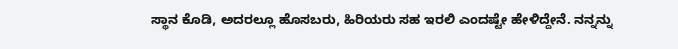ಸ್ಥಾನ ಕೊಡಿ, ಅದರಲ್ಲೂ ಹೊಸಬರು, ಹಿರಿಯರು ಸಹ ಇರಲಿ ಎಂದಷ್ಟೇ ಹೇಳಿದ್ದೇನೆ. ನನ್ನನ್ನು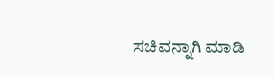ಸಚಿವನ್ನಾಗಿ ಮಾಡಿ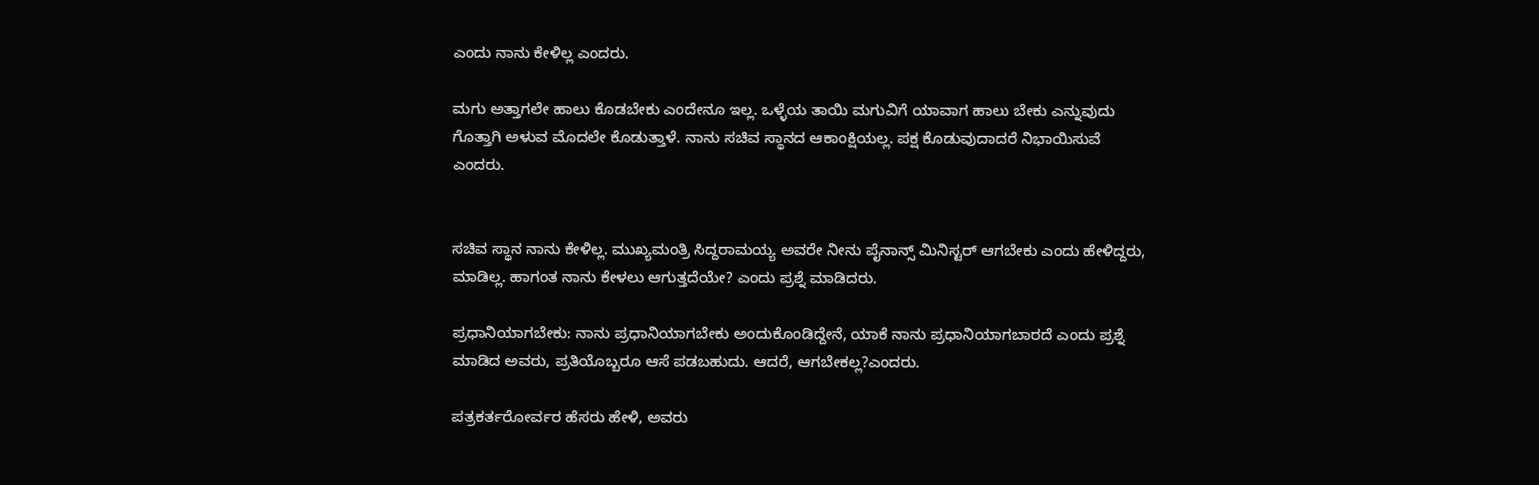ಎಂದು ನಾನು ಕೇಳಿಲ್ಲ ಎಂದರು.

ಮಗು ಅತ್ತಾಗಲೇ ಹಾಲು ಕೊಡಬೇಕು ಎಂದೇನೂ ಇಲ್ಲ. ಒಳ್ಳೆಯ ತಾಯಿ ಮಗುವಿಗೆ ಯಾವಾಗ ಹಾಲು ಬೇಕು ಎನ್ನುವುದು ಗೊತ್ತಾಗಿ ಅಳುವ ಮೊದಲೇ ಕೊಡುತ್ತಾಳೆ. ನಾನು ಸಚಿವ ಸ್ಥಾನದ ಆಕಾಂಕ್ಷಿಯಲ್ಲ. ಪಕ್ಷ ಕೊಡುವುದಾದರೆ ನಿಭಾಯಿಸುವೆ ಎಂದರು.


ಸಚಿವ ಸ್ಥಾನ ನಾನು ಕೇಳಿಲ್ಲ. ಮುಖ್ಯಮಂತ್ರಿ ಸಿದ್ದರಾಮಯ್ಯ ಅವರೇ ನೀನು ಪೈನಾನ್ಸ್ ಮಿನಿಸ್ಟರ್ ಆಗಬೇಕು ಎಂದು ಹೇಳಿದ್ದರು, ಮಾಡಿಲ್ಲ. ಹಾಗಂತ ನಾನು ಕೇಳಲು ಆಗುತ್ತದೆಯೇ? ಎಂದು ಪ್ರಶ್ನೆ ಮಾಡಿದರು.

ಪ್ರಧಾನಿಯಾಗಬೇಕು: ನಾನು ಪ್ರಧಾನಿಯಾಗಬೇಕು ಅಂದುಕೊಂಡಿದ್ದೇನೆ, ಯಾಕೆ ನಾನು ಪ್ರಧಾನಿಯಾಗಬಾರದೆ ಎಂದು ಪ್ರಶ್ನೆ ಮಾಡಿದ ಅವರು, ಪ್ರತಿಯೊಬ್ಬರೂ ಆಸೆ ಪಡಬಹುದು. ಆದರೆ, ಆಗಬೇಕಲ್ಲ?ಎಂದರು.

ಪತ್ರಕರ್ತರೋರ್ವರ ಹೆಸರು ಹೇಳಿ, ಅವರು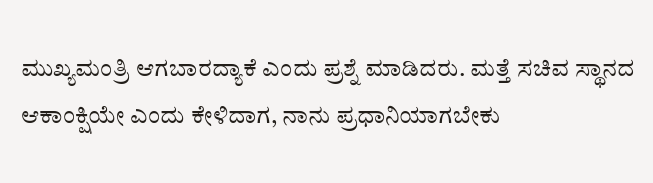ಮುಖ್ಯಮಂತ್ರಿ ಆಗಬಾರದ್ಯಾಕೆ ಎಂದು ಪ್ರಶ್ನೆ ಮಾಡಿದರು. ಮತ್ತೆ ಸಚಿವ ಸ್ಥಾನದ ಆಕಾಂಕ್ಷಿಯೇ ಎಂದು ಕೇಳಿದಾಗ, ನಾನು ಪ್ರಧಾನಿಯಾಗಬೇಕು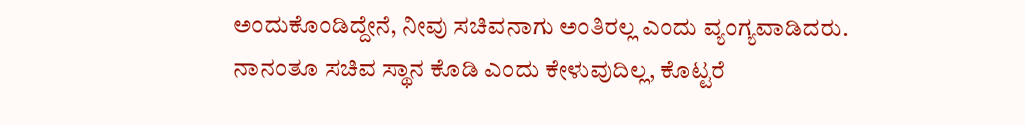ಅಂದುಕೊಂಡಿದ್ದೇನೆ, ನೀವು ಸಚಿವನಾಗು ಅಂತಿರಲ್ಲ ಎಂದು ವ್ಯಂಗ್ಯವಾಡಿದರು. ನಾನಂತೂ ಸಚಿವ ಸ್ಥಾನ ಕೊಡಿ ಎಂದು ಕೇಳುವುದಿಲ್ಲ, ಕೊಟ್ಟರೆ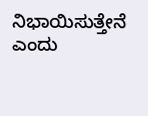ನಿಭಾಯಿಸುತ್ತೇನೆ ಎಂದು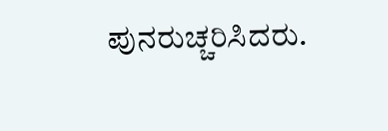ಪುನರುಚ್ಚರಿಸಿದರು.